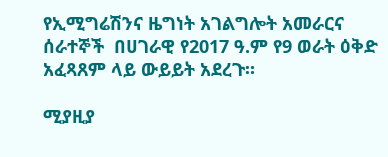የኢሚግሬሽንና ዜግነት አገልግሎት አመራርና ሰራተኞች  በሀገራዊ የ2017 ዓ.ም የ9 ወራት ዕቅድ አፈጻጸም ላይ ውይይት አደረጉ።

ሚያዚያ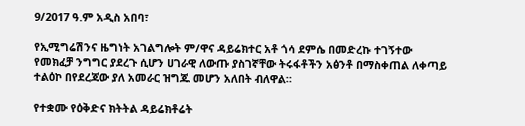9/2017 ዓ.ም አዲስ አበባ፣

የኢሚግሬሽንና ዜግነት አገልግሎት ም/ዋና ዳይሬክተር አቶ ጎሳ ደምሴ በመድረኩ ተገኝተው የመክፈቻ ንግግር ያደረጉ ሲሆን ሀገራዊ ለውጡ ያስገኛቸው ትሩፋቶችን አፅንቶ በማስቀጠል ለቀጣይ ተልዕኮ በየደረጃው ያለ አመራር ዝግጁ መሆን አለበት ብለዋል።

የተቋሙ የዕቅድና ክትትል ዳይሬክቶሬት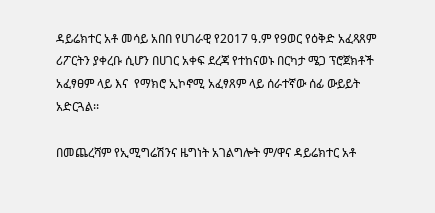ዳይሬክተር አቶ መሳይ አበበ የሀገራዊ የ2017 ዓ.ም የ9ወር የዕቅድ አፈጻጸም ሪፖርትን ያቀረቡ ሲሆን በሀገር አቀፍ ደረጃ የተከናወኑ በርካታ ሜጋ ፕሮጀክቶች አፈፃፀም ላይ እና  የማክሮ ኢኮኖሚ አፈፃጸም ላይ ሰራተኛው ሰፊ ውይይት አድርጓል፡፡

በመጨረሻም የኢሚግሬሽንና ዜግነት አገልግሎት ም/ዋና ዳይሬክተር አቶ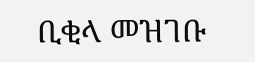ቢቂላ መዝገቡ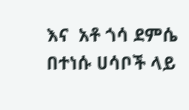እና  አቶ ጎሳ ደምሴ በተነሱ ሀሳቦች ላይ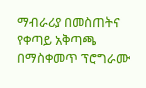ማብራሪያ በመስጠትና የቀጣይ አቅጣጫ በማስቀመጥ ፕሮግራሙ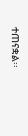ተጠናቋል፡፡